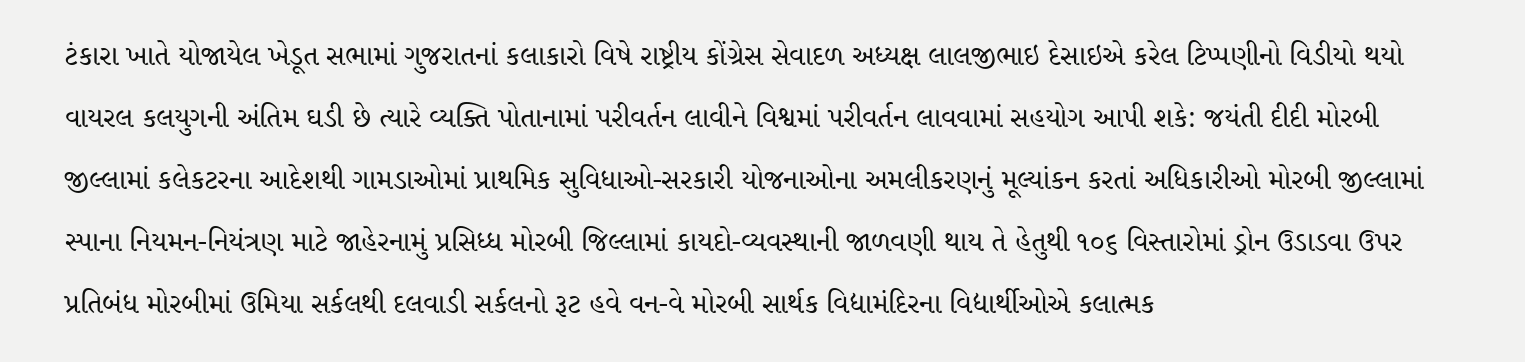ટંકારા ખાતે યોજાયેલ ખેડૂત સભામાં ગુજરાતનાં કલાકારો વિષે રાષ્ટ્રીય કોંગ્રેસ સેવાદળ અધ્યક્ષ લાલજીભાઇ દેસાઇએ કરેલ ટિપ્પણીનો વિડીયો થયો વાયરલ કલયુગની અંતિમ ઘડી છે ત્યારે વ્યક્તિ પોતાનામાં પરીવર્તન લાવીને વિશ્વમાં પરીવર્તન લાવવામાં સહયોગ આપી શકે: જયંતી દીદી મોરબી જીલ્લામાં કલેકટરના આદેશથી ગામડાઓમાં પ્રાથમિક સુવિધાઓ-સરકારી યોજનાઓના અમલીકરણનું મૂલ્યાંકન કરતાં અધિકારીઓ મોરબી જીલ્લામાં સ્પાના નિયમન-નિયંત્રણ માટે જાહેરનામું પ્રસિધ્ધ મોરબી જિલ્લામાં કાયદો-વ્યવસ્થાની જાળવણી થાય તે હેતુથી ૧૦૬ વિસ્તારોમાં ડ્રોન ઉડાડવા ઉપર પ્રતિબંધ મોરબીમાં ઉમિયા સર્કલથી દલવાડી સર્કલનો રૂટ હવે વન-વે મોરબી સાર્થક વિદ્યામંદિરના વિદ્યાર્થીઓએ કલાત્મક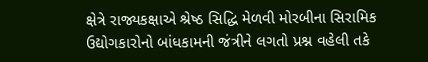ક્ષેત્રે રાજ્યકક્ષાએ શ્રેષ્ઠ સિદ્ધિ મેળવી મોરબીના સિરામિક ઉદ્યોગકારોનો બાંધકામની જંત્રીને લગતો પ્રશ્ન વહેલી તકે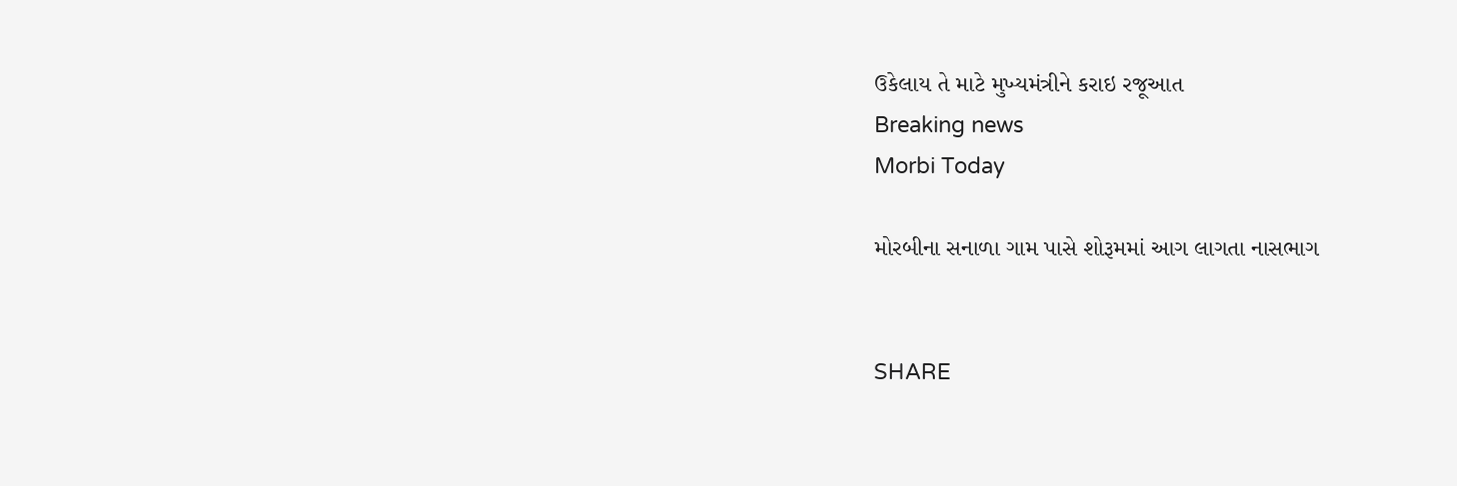ઉકેલાય તે માટે મુખ્યમંત્રીને કરાઇ રજૂઆત
Breaking news
Morbi Today

મોરબીના સનાળા ગામ પાસે શોરૂમમાં આગ લાગતા નાસભાગ


SHARE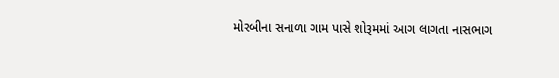મોરબીના સનાળા ગામ પાસે શોરૂમમાં આગ લાગતા નાસભાગ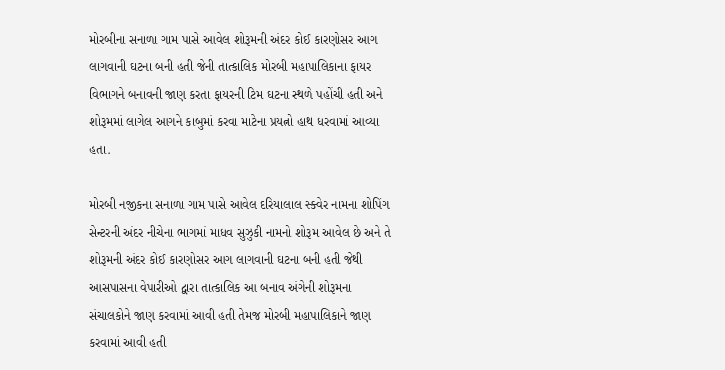મોરબીના સનાળા ગામ પાસે આવેલ શોરૂમની અંદર કોઈ કારણોસર આગ લાગવાની ઘટના બની હતી જેની તાત્કાલિક મોરબી મહાપાલિકાના ફાયર વિભાગને બનાવની જાણ કરતા ફાયરની ટિમ ઘટના સ્થળે પહોંચી હતી અને શોરૂમમાં લાગેલ આગને કાબુમાં કરવા માટેના પ્રયત્નો હાથ ધરવામાં આવ્યા હતા.

મોરબી નજીકના સનાળા ગામ પાસે આવેલ દરિયાલાલ સ્ક્વેર નામના શોપિંગ સેન્ટરની અંદર નીચેના ભાગમાં માધવ સુઝુકી નામનો શોરૂમ આવેલ છે અને તે શોરૂમની અંદર કોઈ કારણોસર આગ લાગવાની ઘટના બની હતી જેથી આસપાસના વેપારીઓ દ્વારા તાત્કાલિક આ બનાવ અંગેની શોરૂમના સંચાલકોને જાણ કરવામાં આવી હતી તેમજ મોરબી મહાપાલિકાને જાણ કરવામાં આવી હતી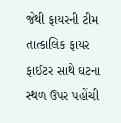જેથી ફાયરની ટીમ તાત્કાલિક ફાયર ફાઈટર સાથે ઘટના સ્થળ ઉપર પહોંચી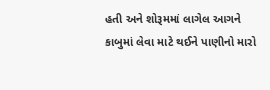હતી અને શોરૂમમાં લાગેલ આગને કાબુમાં લેવા માટે થઈને પાણીનો મારો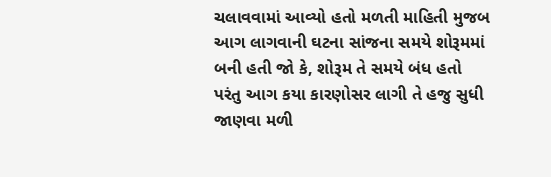ચલાવવામાં આવ્યો હતો મળતી માહિતી મુજબ આગ લાગવાની ઘટના સાંજના સમયે શોરૂમમાં બની હતી જો કે, શોરૂમ તે સમયે બંધ હતો પરંતુ આગ કયા કારણોસર લાગી તે હજુ સુધી જાણવા મળી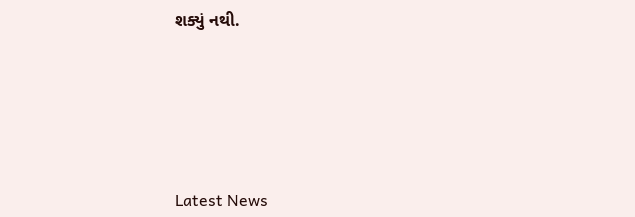શક્યું નથી.






Latest News